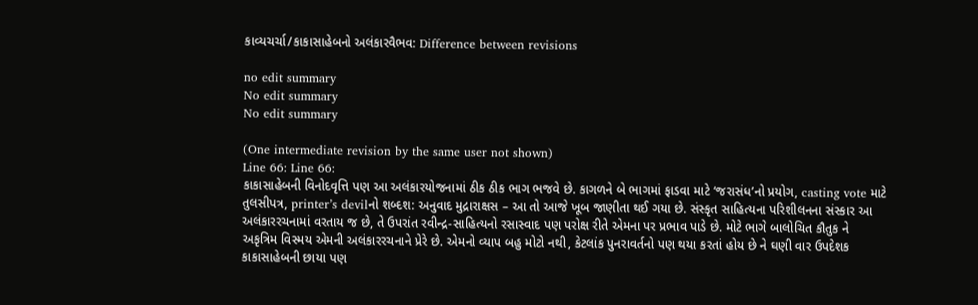કાવ્યચર્ચા/કાકાસાહેબનો અલંકારવૈભવ: Difference between revisions

no edit summary
No edit summary
No edit summary

(One intermediate revision by the same user not shown)
Line 66: Line 66:
કાકાસાહેબની વિનોદવૃત્તિ પણ આ અલંકારયોજનામાં ઠીક ઠીક ભાગ ભજવે છે. કાગળને બે ભાગમાં ફાડવા માટે ‘જરાસંધ’નો પ્રયોગ, casting vote માટે તુલસીપત્ર, printer’s devilનો શબ્દશ: અનુવાદ મુદ્રારાક્ષસ – આ તો આજે ખૂબ જાણીતા થઈ ગયા છે. સંસ્કૃત સાહિત્યના પરિશીલનના સંસ્કાર આ અલંકારરચનામાં વરતાય જ છે, તે ઉપરાંત રવીન્દ્ર-સાહિત્યનો રસાસ્વાદ પણ પરોક્ષ રીતે એમના પર પ્રભાવ પાડે છે. મોટે ભાગે બાલોચિત કૌતુક ને અકૃત્રિમ વિસ્મય એમની અલંકારરચનાને પ્રેરે છે. એમનો વ્યાપ બહુ મોટો નથી, કેટલાંક પુનરાવર્તનો પણ થયા કરતાં હોય છે ને ઘણી વાર ઉપદેશક કાકાસાહેબની છાયા પણ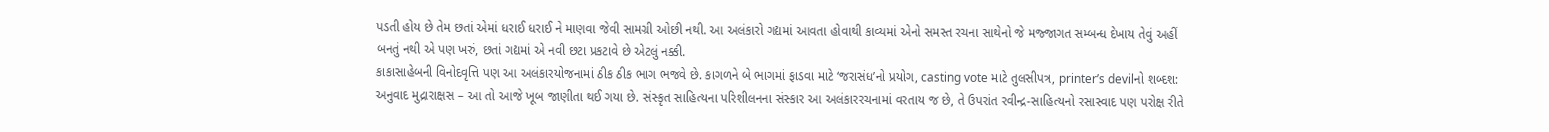પડતી હોય છે તેમ છતાં એમાં ધરાઈ ધરાઈ ને માણવા જેવી સામગ્રી ઓછી નથી. આ અલંકારો ગદ્યમાં આવતા હોવાથી કાવ્યમાં એનો સમસ્ત રચના સાથેનો જે મજ્જાગત સમ્બન્ધ દેખાય તેવું અહીં બનતું નથી એ પણ ખરું, છતાં ગદ્યમાં એ નવી છટા પ્રકટાવે છે એટલું નક્કી.
કાકાસાહેબની વિનોદવૃત્તિ પણ આ અલંકારયોજનામાં ઠીક ઠીક ભાગ ભજવે છે. કાગળને બે ભાગમાં ફાડવા માટે ‘જરાસંધ’નો પ્રયોગ, casting vote માટે તુલસીપત્ર, printer’s devilનો શબ્દશ: અનુવાદ મુદ્રારાક્ષસ – આ તો આજે ખૂબ જાણીતા થઈ ગયા છે. સંસ્કૃત સાહિત્યના પરિશીલનના સંસ્કાર આ અલંકારરચનામાં વરતાય જ છે, તે ઉપરાંત રવીન્દ્ર-સાહિત્યનો રસાસ્વાદ પણ પરોક્ષ રીતે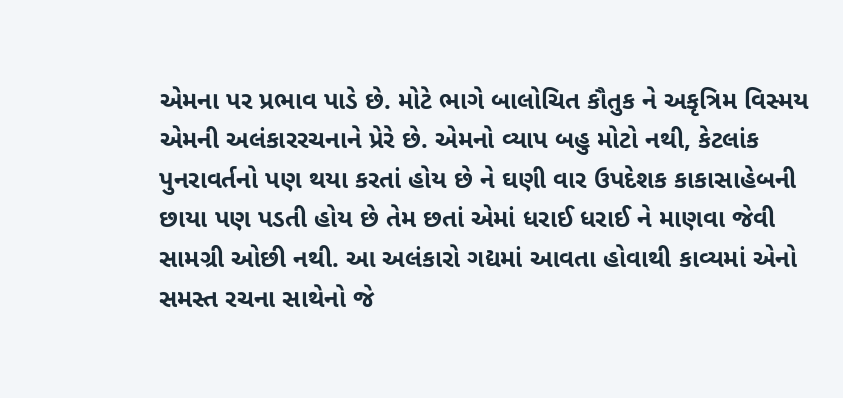એમના પર પ્રભાવ પાડે છે. મોટે ભાગે બાલોચિત કૌતુક ને અકૃત્રિમ વિસ્મય એમની અલંકારરચનાને પ્રેરે છે. એમનો વ્યાપ બહુ મોટો નથી, કેટલાંક પુનરાવર્તનો પણ થયા કરતાં હોય છે ને ઘણી વાર ઉપદેશક કાકાસાહેબની છાયા પણ પડતી હોય છે તેમ છતાં એમાં ધરાઈ ધરાઈ ને માણવા જેવી સામગ્રી ઓછી નથી. આ અલંકારો ગદ્યમાં આવતા હોવાથી કાવ્યમાં એનો સમસ્ત રચના સાથેનો જે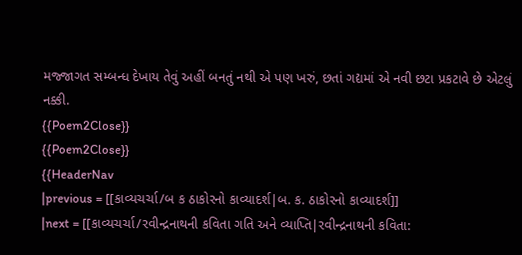મજ્જાગત સમ્બન્ધ દેખાય તેવું અહીં બનતું નથી એ પણ ખરું, છતાં ગદ્યમાં એ નવી છટા પ્રકટાવે છે એટલું નક્કી.
{{Poem2Close}}
{{Poem2Close}}
{{HeaderNav
|previous = [[કાવ્યચર્ચા/બ ક ઠાકોરનો કાવ્યાદર્શ|બ. ક. ઠાકોરનો કાવ્યાદર્શ]]
|next = [[કાવ્યચર્ચા/રવીન્દ્રનાથની કવિતા ગતિ અને વ્યાપ્તિ|રવીન્દ્રનાથની કવિતા: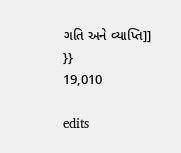ગતિ અને વ્યાપ્તિ]]
}}
19,010

edits